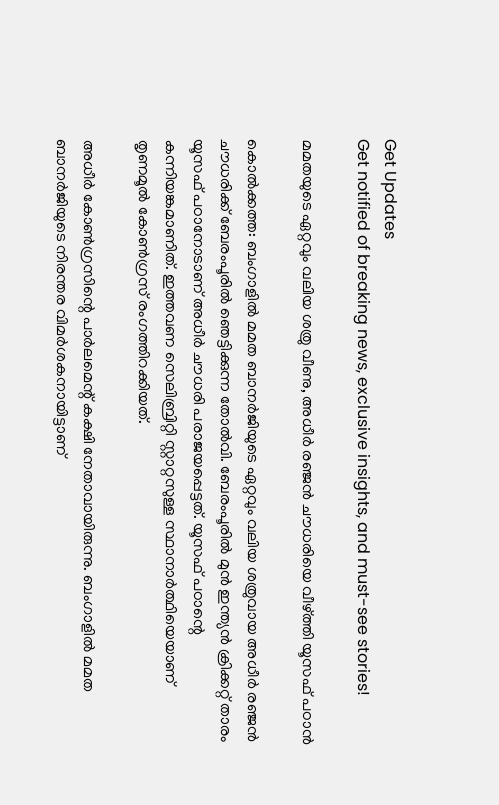Get Updates
Get notified of breaking news, exclusive insights, and must-see stories!

മമതയുടെ ഏറ്റവും വലിയ ശത്രു വീണു, അധീര്‍ രഞ്ജന്‍ ചൗധരിയെ വീഴ്ത്തി യൂസഫ് പഠാന്‍

കൊല്‍ക്കത്ത: ബംഗാളില്‍ മമത ബാനര്‍ജിയുടെ ഏറ്റവും വലിയ ശത്രുവായ അധീര്‍ രഞ്ജന്‍ ചൗധരിക്ക് ബേരംപൂരില്‍ ഞെട്ടിക്കുന്ന തോല്‍വി. ബേരംപൂരില്‍ മുന്‍ ഇന്ത്യന്‍ ക്രിക്കറ്റ് താരം യൂസഫ് പഠാനോടാണ് അധീര്‍ ചൗധരി പരാജയപ്പെട്ടത്. യൂസഫ് പഠാന്റെ കന്നിയങ്കമാണിത്. ഇത്തവണ സെലിബ്രിറ്റി സ്റ്റാറ്റസുള്ള സ്ഥാനാര്‍ത്ഥിയെയാണ് തൃണമൂല്‍ കോണ്‍ഗ്രസ് രംഗത്തിറക്കിയത്.

അധീര്‍ കോണ്‍ഗ്രസിന്റെ പാര്‍ലമെന്റ് കക്ഷി നേതാവായിരുന്നു. ബംഗാളില്‍ മമത ബാനര്‍ജിയുടെ നിരന്തര വിമര്‍ശകനായിട്ടാണ്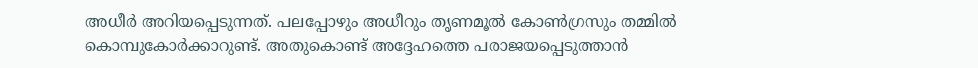അധീര്‍ അറിയപ്പെടുന്നത്. പലപ്പോഴും അധീറും തൃണമൂല്‍ കോണ്‍ഗ്രസും തമ്മില്‍ കൊമ്പുകോര്‍ക്കാറുണ്ട്. അതുകൊണ്ട് അദ്ദേഹത്തെ പരാജയപ്പെടുത്താന്‍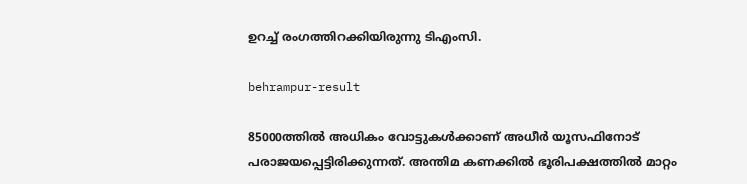ഉറച്ച് രംഗത്തിറക്കിയിരുന്നു ടിഎംസി.

behrampur-result

85000ത്തില്‍ അധികം വോട്ടുകള്‍ക്കാണ് അധീര്‍ യൂസഫിനോട് പരാജയപ്പെട്ടിരിക്കുന്നത്. അന്തിമ കണക്കില്‍ ഭൂരിപക്ഷത്തില്‍ മാറ്റം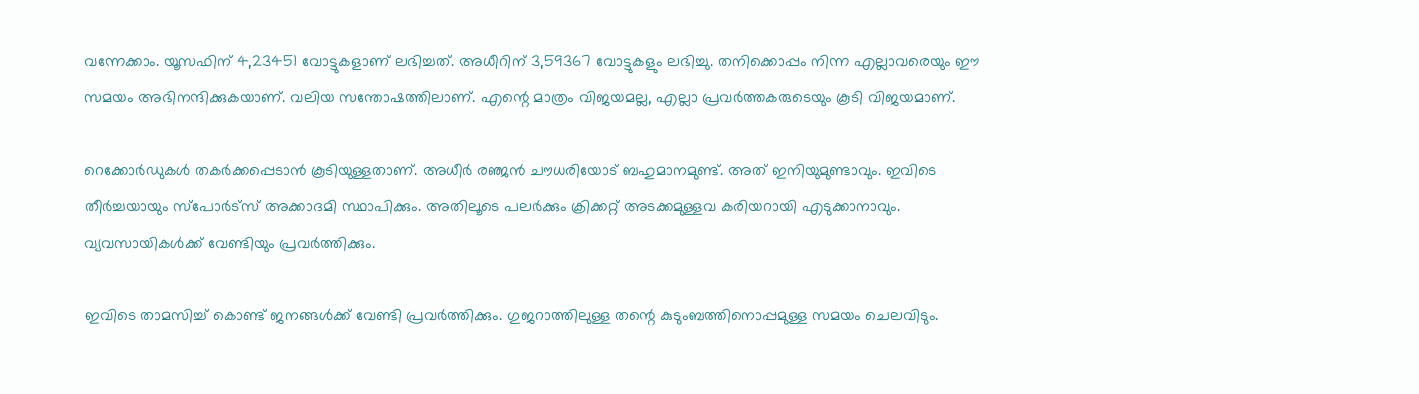വന്നേക്കാം. യൂസഫിന് 4,23451 വോട്ടുകളാണ് ലഭിച്ചത്. അധീറിന് 3,59367 വോട്ടുകളും ലഭിച്ചു. തനിക്കൊപ്പം നിന്ന എല്ലാവരെയും ഈ സമയം അഭിനന്ദിക്കുകയാണ്. വലിയ സന്തോഷത്തിലാണ്. എന്റെ മാത്രം വിജയമല്ല, എല്ലാ പ്രവര്‍ത്തകരുടെയും കൂടി വിജയമാണ്.

റെക്കോര്‍ഡുകള്‍ തകര്‍ക്കപ്പെടാന്‍ കൂടിയുള്ളതാണ്. അധീര്‍ രഞ്ജന്‍ ചൗധരിയോട് ബഹുമാനമുണ്ട്. അത് ഇനിയുമുണ്ടാവും. ഇവിടെ തീര്‍ച്ചയായും സ്‌പോര്‍ട്‌സ് അക്കാദമി സ്ഥാപിക്കും. അതിലൂടെ പലര്‍ക്കും ക്രിക്കറ്റ് അടക്കമുള്ളവ കരിയറായി എടുക്കാനാവും. വ്യവസായികള്‍ക്ക് വേണ്ടിയും പ്രവര്‍ത്തിക്കും.

ഇവിടെ താമസിച്ച് കൊണ്ട് ജനങ്ങള്‍ക്ക് വേണ്ടി പ്രവര്‍ത്തിക്കും. ഗുജറാത്തിലുള്ള തന്റെ കുടുംബത്തിനൊപ്പമുള്ള സമയം ചെലവിടും.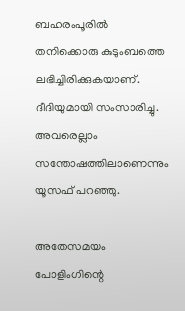ബഹരംപൂരില്‍ തനിക്കൊരു കുടുംബത്തെ ലഭിച്ചിരിക്കുകയാണ്. ദീദിയുമായി സംസാരിച്ചു. അവരെല്ലാം സന്തോഷത്തിലാണെന്നും യൂസഫ് പറഞ്ഞു.

അതേസമയം പോളിംഗിന്റെ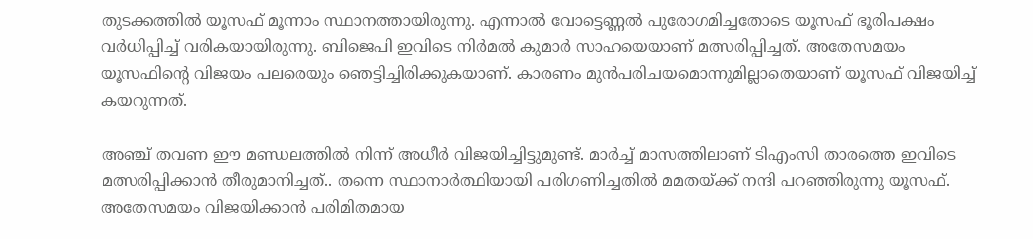തുടക്കത്തില്‍ യൂസഫ് മൂന്നാം സ്ഥാനത്തായിരുന്നു. എന്നാല്‍ വോട്ടെണ്ണല്‍ പുരോഗമിച്ചതോടെ യൂസഫ് ഭൂരിപക്ഷം വര്‍ധിപ്പിച്ച് വരികയായിരുന്നു. ബിജെപി ഇവിടെ നിര്‍മല്‍ കുമാര്‍ സാഹയെയാണ് മത്സരിപ്പിച്ചത്. അതേസമയം യൂസഫിന്റെ വിജയം പലരെയും ഞെട്ടിച്ചിരിക്കുകയാണ്. കാരണം മുന്‍പരിചയമൊന്നുമില്ലാതെയാണ് യൂസഫ് വിജയിച്ച് കയറുന്നത്.

അഞ്ച് തവണ ഈ മണ്ഡലത്തില്‍ നിന്ന് അധീര്‍ വിജയിച്ചിട്ടുമുണ്ട്. മാര്‍ച്ച് മാസത്തിലാണ് ടിഎംസി താരത്തെ ഇവിടെ മത്സരിപ്പിക്കാന്‍ തീരുമാനിച്ചത്.. തന്നെ സ്ഥാനാര്‍ത്ഥിയായി പരിഗണിച്ചതില്‍ മമതയ്ക്ക് നന്ദി പറഞ്ഞിരുന്നു യൂസഫ്. അതേസമയം വിജയിക്കാന്‍ പരിമിതമായ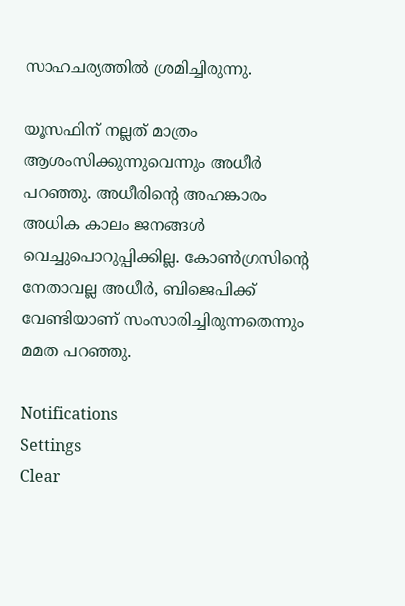സാഹചര്യത്തില്‍ ശ്രമിച്ചിരുന്നു.

യൂസഫിന് നല്ലത് മാത്രം ആശംസിക്കുന്നുവെന്നും അധീര്‍ പറഞ്ഞു. അധീരിന്റെ അഹങ്കാരം അധിക കാലം ജനങ്ങള്‍ വെച്ചുപൊറുപ്പിക്കില്ല. കോണ്‍ഗ്രസിന്റെ നേതാവല്ല അധീര്‍, ബിജെപിക്ക് വേണ്ടിയാണ് സംസാരിച്ചിരുന്നതെന്നും മമത പറഞ്ഞു.

Notifications
Settings
Clear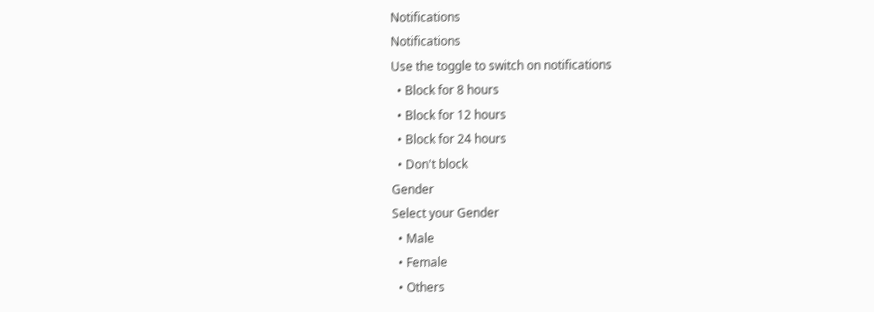Notifications
Notifications
Use the toggle to switch on notifications
  • Block for 8 hours
  • Block for 12 hours
  • Block for 24 hours
  • Don't block
Gender
Select your Gender
  • Male
  • Female
  • Others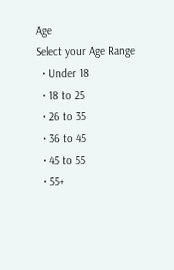Age
Select your Age Range
  • Under 18
  • 18 to 25
  • 26 to 35
  • 36 to 45
  • 45 to 55
  • 55+